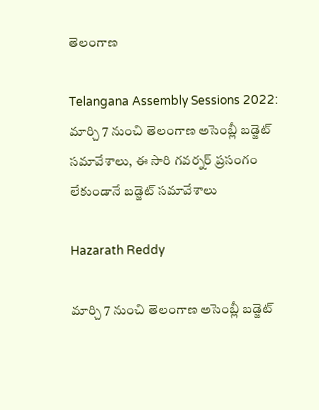తెలంగాణ

Telangana Assembly Sessions 2022: మార్చి 7 నుంచి తెలంగాణ అసెంబ్లీ బడ్జెట్‌ సమావేశాలు, ఈ సారి గవర్నర్‌ ప్రసంగం లేకుండానే బడ్జెట్‌ సమావేశాలు

Hazarath Reddy

మార్చి 7 నుంచి తెలంగాణ అసెంబ్లీ బడ్జెట్‌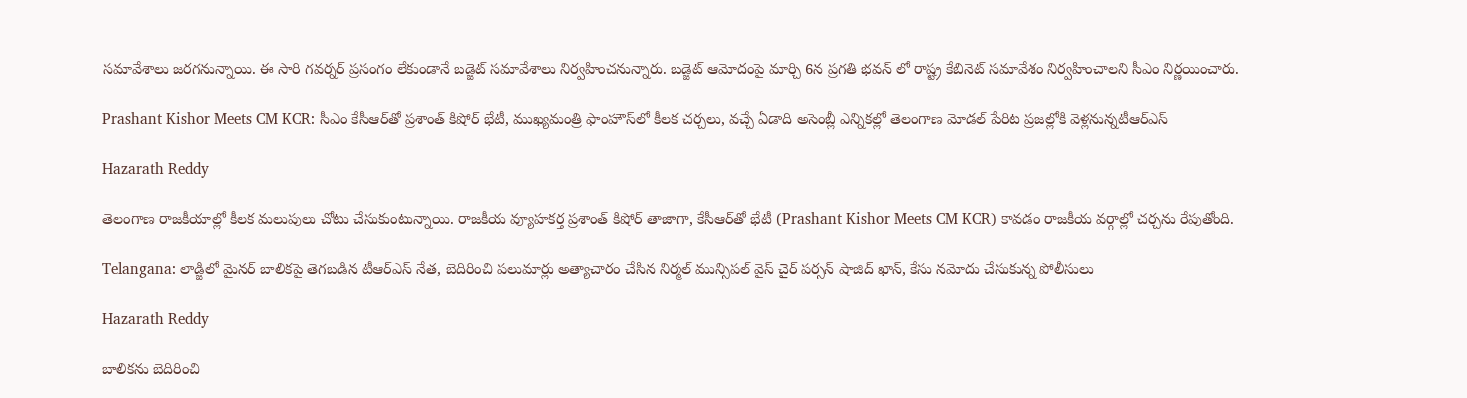సమావేశాలు జరగనున్నాయి. ఈ సారి గవర్నర్‌ ప్రసంగం లేకుండానే బడ్జెట్‌ సమావేశాలు నిర్వహించనున్నారు. బడ్జెట్‌ ఆమోదంపై మార్చి 6న ప్రగతి భవన్ లో రాష్ట్ర కేబినెట్ సమావేశం నిర్వహించాలని సీఎం నిర్ణయించారు.

Prashant Kishor Meets CM KCR: సీఎం కేసీఆర్‌‌తో ప్రశాంత్ కిషోర్ భేటీ, ముఖ్యమంత్రి ఫాంహౌస్‌లో కీలక చర్చలు, వచ్చే ఏడాది అసెంబ్లీ ఎన్నికల్లో తెలంగాణ మోడల్‌ పేరిట ప్రజల్లోకి వెళ్లనున్నటీఆర్ఎస్

Hazarath Reddy

తెలంగాణ రాజకీయాల్లో కీలక మలుపులు చోటు చేసుకుంటున్నాయి. రాజకీయ వ్యూహకర్త ప్రశాంత్ కిషోర్ తాజాగా, కేసీఆర్‌తో భేటీ (Prashant Kishor Meets CM KCR) కావడం రాజకీయ వర్గాల్లో చర్చను రేపుతోంది.

Telangana: లాడ్జిలో మైనర్ బాలికపై తెగబడిన టీఆర్ఎస్ నేత, బెదిరించి పలుమార్లు అత్యాచారం చేసిన నిర్మల్ మున్సిపల్ వైస్ చైర్ పర్సన్ షాజిద్ ఖాన్, కేసు నమోదు చేసుకున్న పోలీసులు

Hazarath Reddy

బాలికను బెదిరించి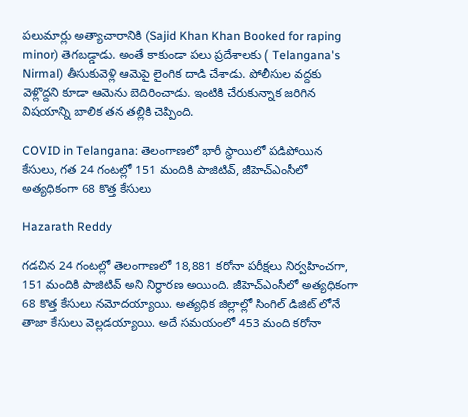పలుమార్లు అత్యాచారానికి (Sajid Khan Khan Booked for raping minor) తెగబడ్డాడు. అంతే కాకుండా పలు ప్రదేశాలకు ( Telangana's Nirmal) తీసుకువెళ్లి ఆమెపై లైంగిక దాడి చేశాడు. పోలీసుల వద్దకు వెళ్లొద్దని కూడా ఆమెను బెదిరించాడు. ఇంటికి చేరుకున్నాక జరిగిన విషయాన్ని బాలిక తన తల్లికి చెప్పింది.

COVID in Telangana: తెలంగాణలో భారీ స్థాయిలో పడిపోయిన కేసులు, గత 24 గంటల్లో 151 మందికి పాజిటివ్, జీహెచ్ఎంసీలో అత్యధికంగా 68 కొత్త కేసులు

Hazarath Reddy

గడచిన 24 గంటల్లో తెలంగాణలో 18,881 కరోనా పరీక్షలు నిర్వహించగా, 151 మందికి పాజిటివ్ అని నిర్ధారణ అయింది. జీహెచ్ఎంసీలో అత్యధికంగా 68 కొత్త కేసులు నమోదయ్యాయి. అత్యధిక జిల్లాల్లో సింగిల్ డిజిట్ లోనే తాజా కేసులు వెల్లడయ్యాయి. అదే సమయంలో 453 మంది కరోనా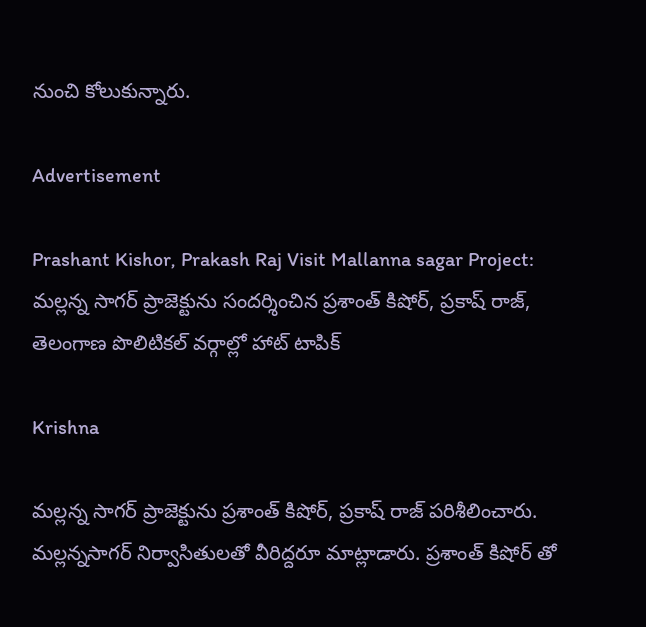నుంచి కోలుకున్నారు.

Advertisement

Prashant Kishor, Prakash Raj Visit Mallanna sagar Project: మల్లన్న సాగర్ ప్రాజెక్టును సందర్శించిన ప్రశాంత్ కిషోర్, ప్రకాష్ రాజ్, తెలంగాణ పొలిటికల్ వర్గాల్లో హాట్ టాపిక్

Krishna

మల్లన్న సాగర్ ప్రాజెక్టును ప్రశాంత్ కిషోర్, ప్రకాష్ రాజ్ పరిశీలించారు. మల్లన్నసాగర్ నిర్వాసితులతో వీరిద్దరూ మాట్లాడారు. ప్రశాంత్ కిషోర్ తో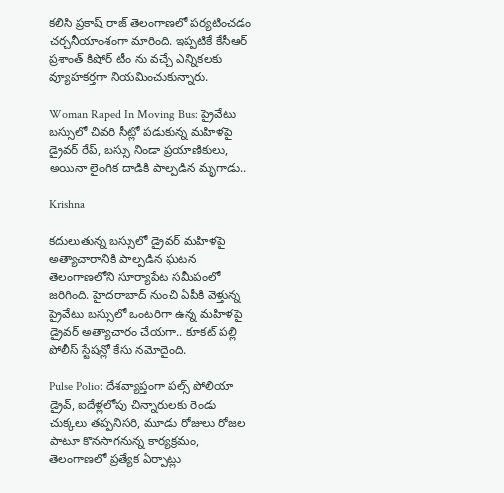కలిసి ప్రకాష్ రాజ్ తెలంగాణలో పర్యటించడం చర్చనీయాంశంగా మారింది. ఇప్పటికే కేసీఆర్ ప్రశాంత్ కిషోర్ టీం ను వచ్చే ఎన్నికలకు వ్యూహకర్తగా నియమించుకున్నారు.

Woman Raped In Moving Bus: ప్రైవేటు బస్సులో చివరి సీట్లో పడుకున్న మహిళపై డ్రైవర్ రేప్, బస్సు నిండా ప్రయాణికులు, అయినా లైంగిక దాడికి పాల్పడిన మృగాడు..

Krishna

కదులుతున్న బస్సులో డ్రైవర్ మహిళపై అత్యాచారానికి పాల్పడిన ఘటన తెలంగాణలోని సూర్యాపేట సమీపంలో జరిగింది. హైదరాబాద్ నుంచి ఏపీకి వెళ్తున్న ప్రైవేటు బస్సులో ఒంటరిగా ఉన్న మహిళపై డ్రైవర్ అత్యాచారం చేయగా.. కూకట్ పల్లి పోలీస్ స్టేషన్లో కేసు నమోదైంది.

Pulse Polio: దేశవ్యాప్తంగా పల్స్ పోలియా డ్రైవ్, ఐదేళ్లలోపు చిన్నారులకు రెండు చుక్కలు తప్పనిసరి, మూడు రోజులు రోజల పాటూ కొనసాగనున్న కార్యక్రమం, తెలంగాణలో ప్రత్యేక ఏర్పాట్లు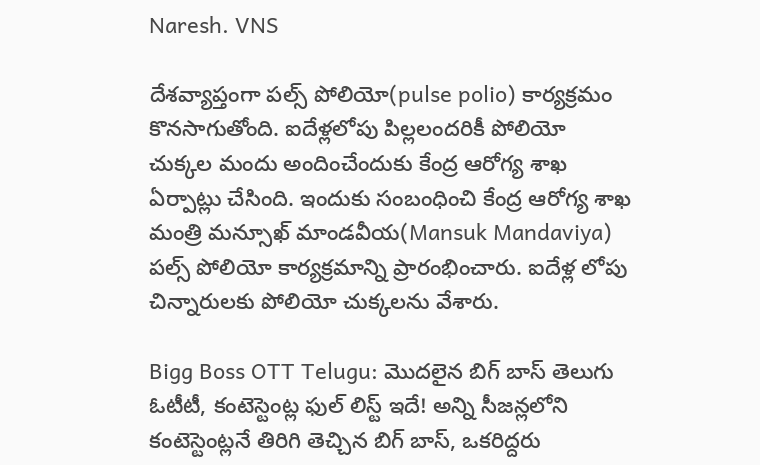Naresh. VNS

దేశవ్యాప్తంగా పల్స్ పోలియో(pulse polio) కార్యక్రమం కొనసాగుతోంది. ఐదేళ్లలోపు పిల్లలందరికీ పోలియో చుక్కల మందు అందించేందుకు కేంద్ర ఆరోగ్య శాఖ ఏర్పాట్లు చేసింది. ఇందుకు సంబంధించి కేంద్ర ఆరోగ్య శాఖ మంత్రి మ‌న్సూఖ్ మాండ‌వీయ(Mansuk Mandaviya) పల్స్ పోలియో కార్యక్రమాన్ని ప్రారంభించారు. ఐదేళ్ల లోపు చిన్నారుల‌కు పోలియో చుక్కల‌ను వేశారు.

Bigg Boss OTT Telugu: మొదలైన బిగ్‌ బాస్ తెలుగు ఓటీటీ, కంటెస్టెంట్ల ఫుల్ లిస్ట్ ఇదే! అన్ని సీజన్లలోని కంటెస్టెంట్లనే తిరిగి తెచ్చిన బిగ్ బాస్, ఒకరిద్దరు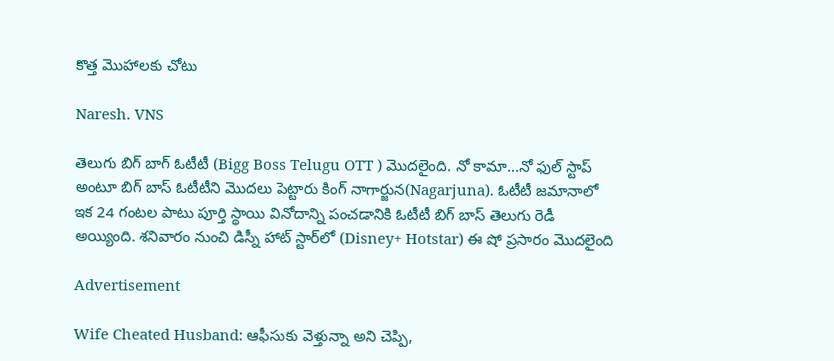కొత్త మొహాలకు చోటు

Naresh. VNS

తెలుగు బిగ్ బాగ్ ఓటీటీ (Bigg Boss Telugu OTT ) మొదలైంది. నో కామా...నో ఫుల్ స్టాప్ అంటూ బిగ్ బాస్ ఓటీటీని మొదలు పెట్టారు కింగ్ నాగార్జున(Nagarjuna). ఓటీటీ జమానాలో ఇక 24 గంటల పాటు పూర్తి స్థాయి వినోదాన్ని పంచడానికి ఓటీటీ బిగ్ బాస్ తెలుగు రెడీ అయ్యింది. శనివారం నుంచి డిస్నీ హాట్ స్టార్‌లో (Disney+ Hotstar) ఈ షో ప్రసారం మొదలైంది

Advertisement

Wife Cheated Husband: ఆఫీసుకు వెళ్తున్నా అని చెప్పి,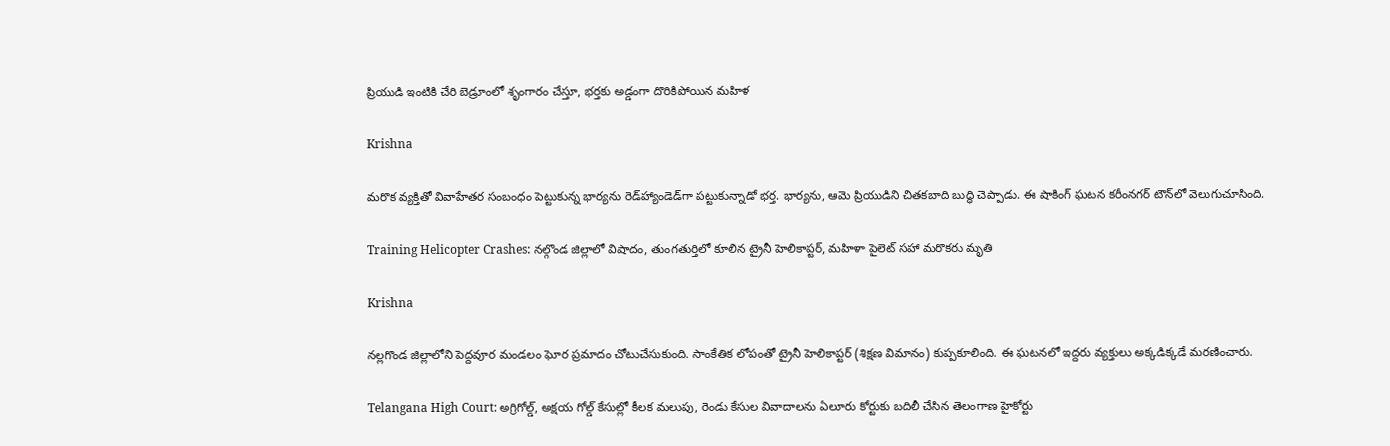ప్రియుడి ఇంటికి చేరి బెడ్రూంలో శృంగారం చేస్తూ, భర్తకు అడ్డంగా దొరికిపోయిన మహిళ

Krishna

మరొక వ్యక్తితో వివాహేతర సంబంధం పెట్టుకున్న భార్యను రెడ్‌హ్యాండెడ్‌గా పట్టుకున్నాడో భర్త. భార్యను, ఆమె ప్రియుడిని చితకబాది బుద్ధి చెప్పాడు. ఈ షాకింగ్ ఘటన కరీంనగర్ టౌన్‌లో వెలుగుచూసింది.

Training Helicopter Crashes: నల్గొండ జిల్లాలో విషాదం, తుంగతుర్తిలో కూలిన ట్రైనీ హెలికాప్ట‌ర్, మహిళా పైలెట్ సహా మరొకరు మృతి

Krishna

నల్లగొండ జిల్లాలోని పెద్దవూర మండలం ఘోర ప్రమాదం చోటుచేసుకుంది. సాంకేతిక లోపంతో ట్రైనీ హెలికాప్టర్ (శిక్షణ విమానం) కుప్పకూలింది. ఈ ఘటనలో ఇద్దరు వ్యక్తులు అక్కడిక్కడే మరణించారు.

Telangana High Court: అగ్రిగోల్డ్‌, అక్షయ గోల్డ్‌ కేసుల్లో కీలక మలుపు, రెండు కేసుల వివాదాలను ఏలూరు కోర్టుకు బదిలీ చేసిన తెలంగాణ హైకోర్టు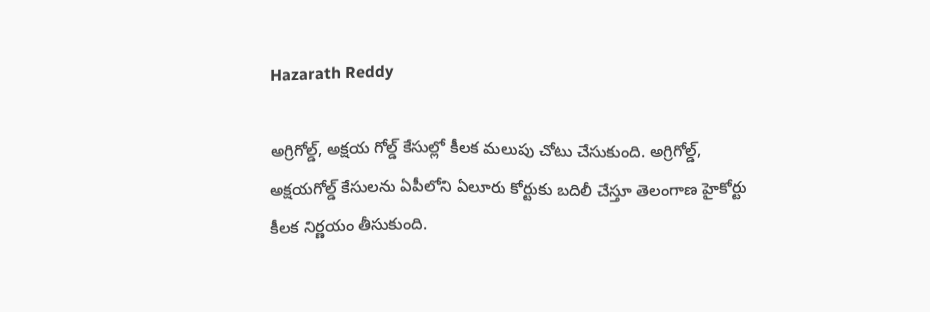Hazarath Reddy

అగ్రిగోల్డ్‌, అక్షయ గోల్డ్‌ కేసుల్లో కీలక మలుపు చోటు చేసుకుంది. అగ్రిగోల్డ్‌, అక్షయగోల్డ్‌ కేసులను ఏపీలోని ఏలూరు కోర్టుకు బదిలీ చేస్తూ తెలంగాణ హైకోర్టు కీలక నిర్ణయం తీసుకుంది.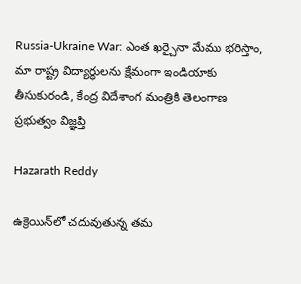Russia-Ukraine War: ఎంత ఖర్చైనా మేము భరిస్తాం, మా రాష్ట్ర విద్యార్థులను క్షేమంగా ఇండియాకు తీసుకురండి, కేంద్ర విదేశాంగ మంత్రికి తెలంగాణ ప్రభుత్వం విజ్ఞప్తి

Hazarath Reddy

ఉక్రెయిన్‌లో చదువుతున్న తమ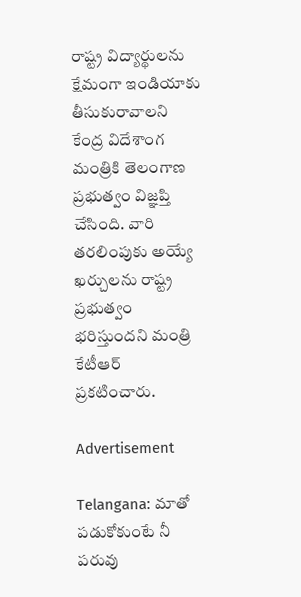రాష్ట్ర విద్యార్థులను క్షేమంగా ఇండియాకు తీసుకురావాలని కేంద్ర విదేశాంగ మంత్రికి తెలంగాణ ప్రభుత్వం విజ్ఞప్తి చేసింది. వారి తరలింపుకు అయ్యే ఖర్చులను రాష్ట్ర ప్రభుత్వం భరిస్తుందని మంత్రి కేటీఆర్‌ ప్రకటించారు.

Advertisement

Telangana: మాతో పడుకోకుంటే నీ పరువు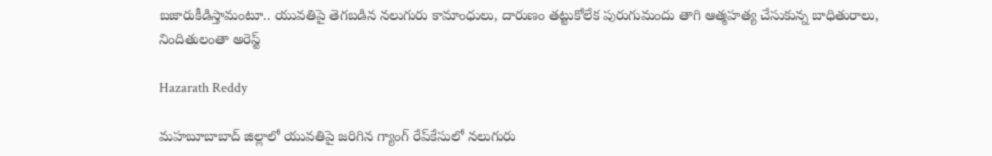బజారుకీడిస్తామంటూ.. యువతిపై తెగబడిన నలుగురు కామాంధులు, దారుణం తట్టుకోలేక పురుగుమందు తాగి ఆత్మహత్య చేసుకున్న బాధితురాలు, నిందితులంతా అరెస్ట్

Hazarath Reddy

మహబూబాబాద్‌ జిల్లాలో యువతిపై జరిగిన గ్యాంగ్‌ రేప్‌కేసులో నలుగురు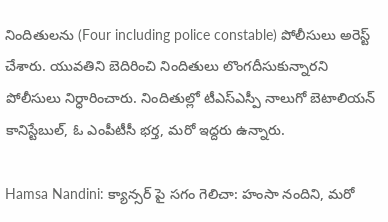నిందితులను (Four including police constable) పోలీసులు అరెస్ట్‌ చేశారు. యువతిని బెదిరించి నిందితులు లొంగదీసుకున్నారని పోలీసులు నిర్ధారించారు. నిందితుల్లో టీఎస్ఎస్పీ నాలుగో బెటాలియన్‌ కానిస్టేబుల్‌, ఓ ఎంపీటీసీ భర్త, మరో ఇద్దరు ఉన్నారు.

Hamsa Nandini: క్యాన్సర్ పై సగం గెలిచా: హంసా నందిని, మరో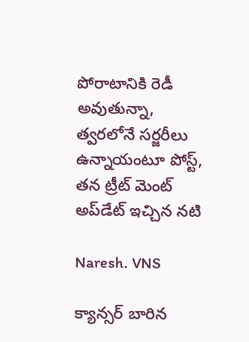పోరాటానికి రెడీ అవుతున్నా, త్వరలోనే సర్జరీలు ఉన్నాయంటూ పోస్ట్, తన ట్రీట్ మెంట్ అప్‌డేట్ ఇచ్చిన నటి

Naresh. VNS

క్యాన్సర్ బారిన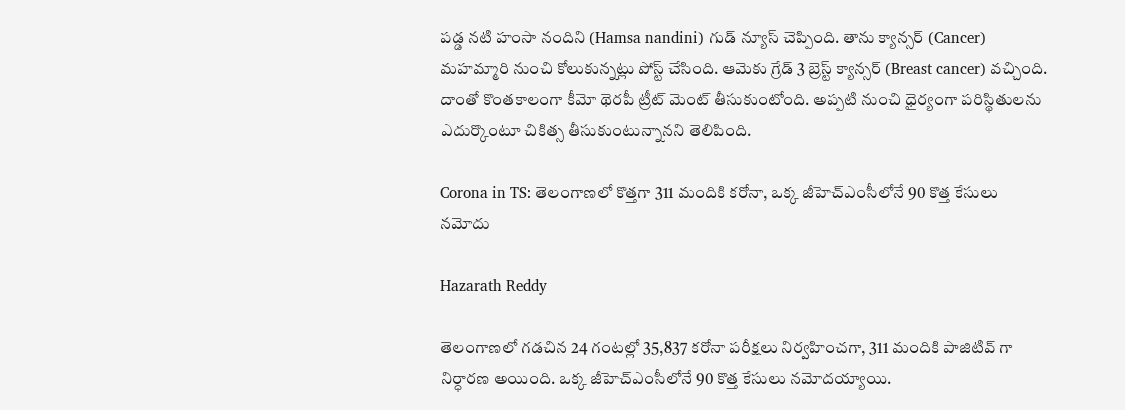పడ్డ నటి హంసా నందిని (Hamsa nandini) గుడ్ న్యూస్ చెప్పింది. తాను క్యాన్సర్ (Cancer) మహమ్మారి నుంచి కోలుకున్నట్లు పోస్ట్ చేసింది. ఆమెకు గ్రేడ్ 3 బ్రెస్ట్ క్యాన్సర్ (Breast cancer) వచ్చింది. దాంతో కొంతకాలంగా కీమో థెరపీ ట్రీట్‌ మెంట్ తీసుకుంటోంది. అప్ప‌టి నుంచి ధైర్యంగా ప‌రిస్థితుల‌ను ఎదుర్కొంటూ చికిత్స తీసుకుంటున్నానని తెలిపింది.

Corona in TS: తెలంగాణలో కొత్తగా 311 మందికి కరోనా, ఒక్క జీహెచ్ఎంసీలోనే 90 కొత్త కేసులు నమోదు

Hazarath Reddy

తెలంగాణలో గడచిన 24 గంటల్లో 35,837 కరోనా పరీక్షలు నిర్వహించగా, 311 మందికి పాజిటివ్ గా నిర్ధారణ అయింది. ఒక్క జీహెచ్ఎంసీలోనే 90 కొత్త కేసులు నమోదయ్యాయి.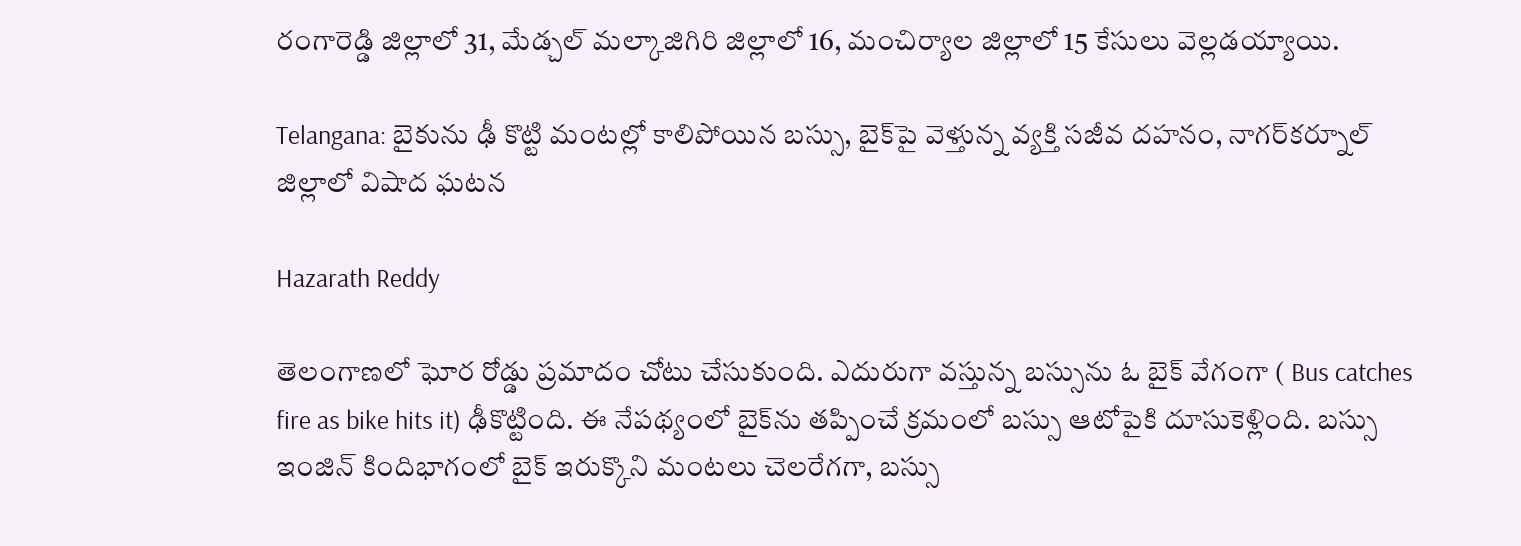రంగారెడ్డి జిల్లాలో 31, మేడ్చల్ మల్కాజిగిరి జిల్లాలో 16, మంచిర్యాల జిల్లాలో 15 కేసులు వెల్లడయ్యాయి.

Telangana: బైకును ఢీ కొట్టి మంటల్లో కాలిపోయిన బస్సు, బైక్‌పై వెళ్తున్న వ్యక్తి సజీవ దహనం, నాగర్‌కర్నూల్‌ జిల్లాలో విషాద ఘటన

Hazarath Reddy

తెలంగాణలో ఘోర రోడ్డు ప్రమాదం చోటు చేసుకుంది. ఎదురుగా వస్తున్న బస్సును ఓ బైక్‌ వేగంగా ( Bus catches fire as bike hits it) ఢీకొట్టింది. ఈ నేపథ్యంలో బైక్‌ను తప్పించే క్రమంలో బస్సు ఆటోపైకి దూసుకెళ్లింది. బస్సు ఇంజిన్‌ కిందిభాగంలో బైక్‌ ఇరుక్కొని మంటలు చెలరేగగా, బస్సు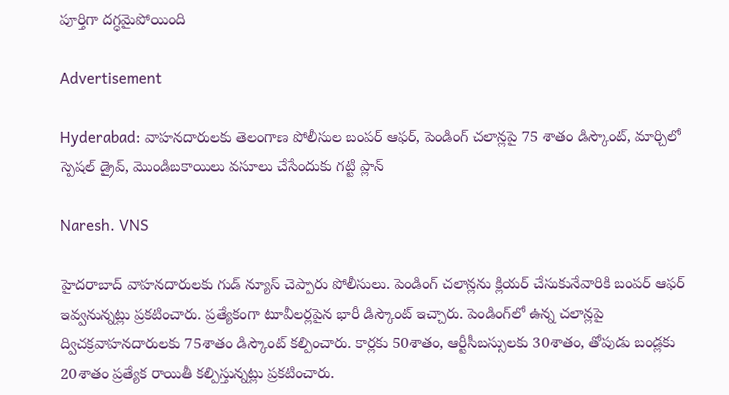పూర్తిగా దగ్ధమైపోయింది

Advertisement

Hyderabad: వాహనదారులకు తెలంగాణ పోలీసుల బంపర్ ఆఫర్, పెండింగ్ చలాన్లపై 75 శాతం డిస్కౌంట్, మార్చిలో స్పెషల్ డ్రైవ్, మొండిబకాయిలు వసూలు చేసేందుకు గట్టి ప్లాన్

Naresh. VNS

హైదరాబాద్ వాహనదారులకు గుడ్ న్యూస్ చెప్పారు పోలీసులు. పెండింగ్ చలాన్లను క్లియర్ చేసుకునేవారికి బంపర్ ఆఫర్ ఇవ్వనున్నట్లు ప్రకటించారు. ప్రత్యేకంగా టూవీలర్లపైన భారీ డిస్కౌంట్‌ ఇచ్చారు. పెండింగ్‌లో ఉన్న చలాన్లపై ద్విచక్రవాహనదారులకు 75శాతం డిస్కౌంట్‌ కల్పించారు. కార్లకు 50శాతం, ఆర్టీసీబస్సులకు 30శాతం, తోపుడు బండ్లకు 20శాతం ప్రత్యేక రాయితీ కల్పిస్తున్నట్లు ప్రకటించారు.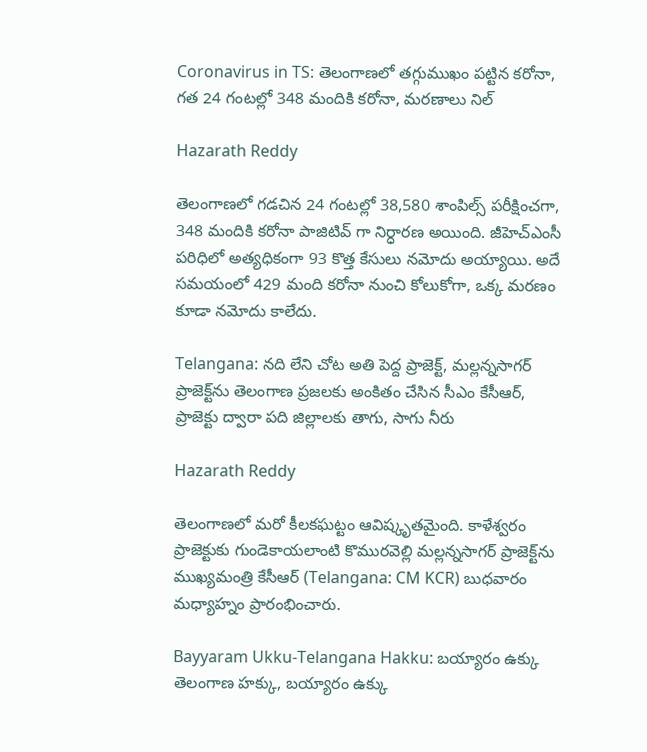Coronavirus in TS: తెలంగాణలో తగ్గుముఖం పట్టిన కరోనా, గత 24 గంటల్లో 348 మందికి కరోనా, మరణాలు నిల్

Hazarath Reddy

తెలంగాణలో గడచిన 24 గంటల్లో 38,580 శాంపిల్స్ పరీక్షించగా, 348 మందికి కరోనా పాజిటివ్ గా నిర్ధారణ అయింది. జీహెచ్ఎంసీ పరిధిలో అత్యధికంగా 93 కొత్త కేసులు నమోదు అయ్యాయి. అదే సమయంలో 429 మంది కరోనా నుంచి కోలుకోగా, ఒక్క మ‌ర‌ణం కూడా న‌మోదు కాలేదు.

Telangana: నది లేని చోట అతి పెద్ద ప్రాజెక్ట్, మల్లన్నసాగర్‌ ప్రాజెక్ట్‌ను తెలంగాణ ప్రజలకు అంకితం చేసిన సీఎం కేసీఆర్, ప్రాజెక్టు ద్వారా పది జిల్లాలకు తాగు, సాగు నీరు

Hazarath Reddy

తెలంగాణలో మరో కీలకఘట్టం ఆవిష్కృతమైంది. కాళేశ్వరం ప్రాజెక్టుకు గుండెకాయలాంటి కొమురవెల్లి మల్లన్నసాగర్‌ ప్రాజెక్ట్‌ను ముఖ్యమంత్రి కేసీఆర్ (Telangana: CM KCR) బుధవారం మధ్యాహ్నం ప్రారంభించారు.

Bayyaram Ukku-Telangana Hakku: బయ్యారం ఉక్కు తెలంగాణ హక్కు, బయ్యారం ఉక్కు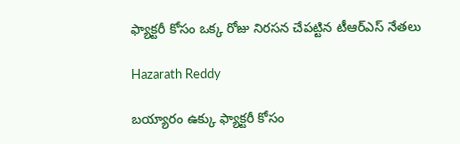ఫ్యాక్టరీ కోసం ఒక్క రోజు నిరసన చేపట్టిన టీఆర్ఎస్ నేతలు

Hazarath Reddy

బయ్యారం ఉక్కు ఫ్యాక్టరీ కోసం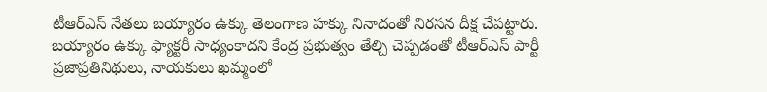టీఆర్ఎస్ నేతలు బయ్యారం ఉక్కు తెలంగాణ హక్కు నినాదంతో నిరసన దీక్ష చేపట్టారు. బయ్యారం ఉక్కు ఫ్యాక్టరీ సాధ్యంకాదని కేంద్ర ప్రభుత్వం తేల్చి చెప్పడంతో టీఆర్‌ఎస్‌ పార్టీ ప్రజాప్రతినిథులు, నాయకులు ఖమ్మంలో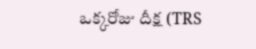ఒక్కరోజు దీక్ష (TRS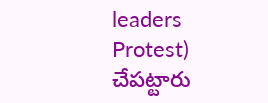leaders Protest) చేపట్టారు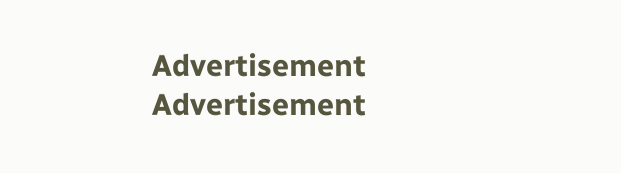Advertisement
Advertisement